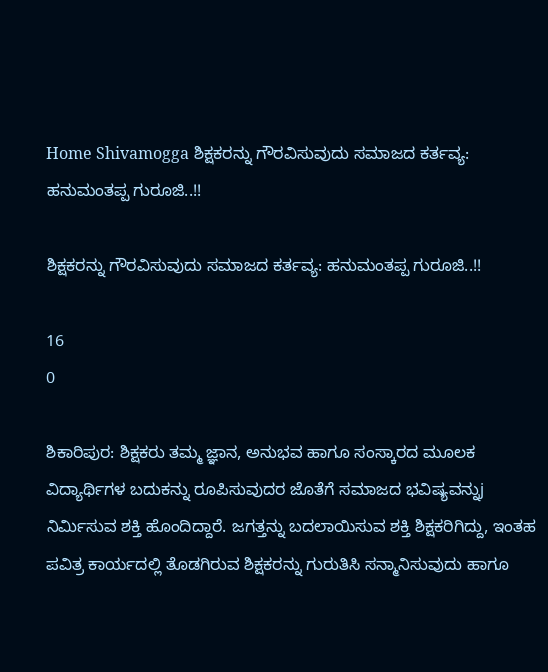Home Shivamogga ಶಿಕ್ಷಕರನ್ನು ಗೌರವಿಸುವುದು ಸಮಾಜದ ಕರ್ತವ್ಯ: ಹನುಮಂತಪ್ಪ ಗುರೂಜಿ..!!

ಶಿಕ್ಷಕರನ್ನು ಗೌರವಿಸುವುದು ಸಮಾಜದ ಕರ್ತವ್ಯ: ಹನುಮಂತಪ್ಪ ಗುರೂಜಿ..!!

16
0

ಶಿಕಾರಿಪುರ: ಶಿಕ್ಷಕರು ತಮ್ಮ ಜ್ಞಾನ, ಅನುಭವ ಹಾಗೂ ಸಂಸ್ಕಾರದ ಮೂಲಕ ವಿದ್ಯಾರ್ಥಿಗಳ ಬದುಕನ್ನು ರೂಪಿಸುವುದರ ಜೊತೆಗೆ ಸಮಾಜದ ಭವಿಷ್ಯವನ್ನುj ನಿರ್ಮಿಸುವ ಶಕ್ತಿ ಹೊಂದಿದ್ದಾರೆ. ಜಗತ್ತನ್ನು ಬದಲಾಯಿಸುವ ಶಕ್ತಿ ಶಿಕ್ಷಕರಿಗಿದ್ದು, ಇಂತಹ ಪವಿತ್ರ ಕಾರ್ಯದಲ್ಲಿ ತೊಡಗಿರುವ ಶಿಕ್ಷಕರನ್ನು ಗುರುತಿಸಿ ಸನ್ಮಾನಿಸುವುದು ಹಾಗೂ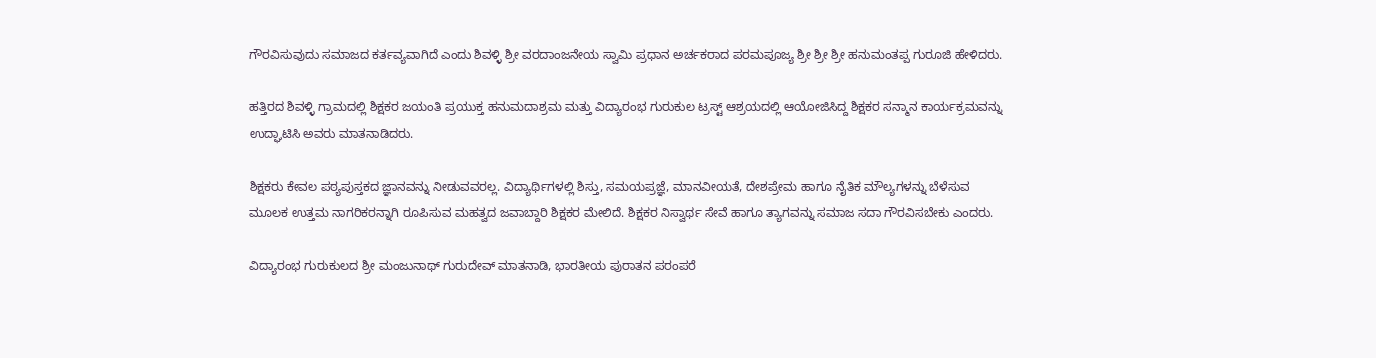ಗೌರವಿಸುವುದು ಸಮಾಜದ ಕರ್ತವ್ಯವಾಗಿದೆ ಎಂದು ಶಿವಳ್ಳಿ ಶ್ರೀ ವರದಾಂಜನೇಯ ಸ್ವಾಮಿ ಪ್ರಧಾನ ಅರ್ಚಕರಾದ ಪರಮಪೂಜ್ಯ ಶ್ರೀ ಶ್ರೀ ಶ್ರೀ ಹನುಮಂತಪ್ಪ ಗುರೂಜಿ ಹೇಳಿದರು.

ಹತ್ತಿರದ ಶಿವಳ್ಳಿ ಗ್ರಾಮದಲ್ಲಿ ಶಿಕ್ಷಕರ ಜಯಂತಿ ಪ್ರಯುಕ್ತ ಹನುಮದಾಶ್ರಮ ಮತ್ತು ವಿದ್ಯಾರಂಭ ಗುರುಕುಲ ಟ್ರಸ್ಟ್ ಆಶ್ರಯದಲ್ಲಿ ಆಯೋಜಿಸಿದ್ದ ಶಿಕ್ಷಕರ ಸನ್ಮಾನ ಕಾರ್ಯಕ್ರಮವನ್ನು ಉದ್ಘಾಟಿಸಿ ಅವರು ಮಾತನಾಡಿದರು.

ಶಿಕ್ಷಕರು ಕೇವಲ ಪಠ್ಯಪುಸ್ತಕದ ಜ್ಞಾನವನ್ನು ನೀಡುವವರಲ್ಲ. ವಿದ್ಯಾರ್ಥಿಗಳಲ್ಲಿ ಶಿಸ್ತು, ಸಮಯಪ್ರಜ್ಞೆ, ಮಾನವೀಯತೆ, ದೇಶಪ್ರೇಮ ಹಾಗೂ ನೈತಿಕ ಮೌಲ್ಯಗಳನ್ನು ಬೆಳೆಸುವ ಮೂಲಕ ಉತ್ತಮ ನಾಗರಿಕರನ್ನಾಗಿ ರೂಪಿಸುವ ಮಹತ್ವದ ಜವಾಬ್ದಾರಿ ಶಿಕ್ಷಕರ ಮೇಲಿದೆ. ಶಿಕ್ಷಕರ ನಿಸ್ವಾರ್ಥ ಸೇವೆ ಹಾಗೂ ತ್ಯಾಗವನ್ನು ಸಮಾಜ ಸದಾ ಗೌರವಿಸಬೇಕು ಎಂದರು.

ವಿದ್ಯಾರಂಭ ಗುರುಕುಲದ ಶ್ರೀ ಮಂಜುನಾಥ್ ಗುರುದೇವ್ ಮಾತನಾಡಿ, ಭಾರತೀಯ ಪುರಾತನ ಪರಂಪರೆ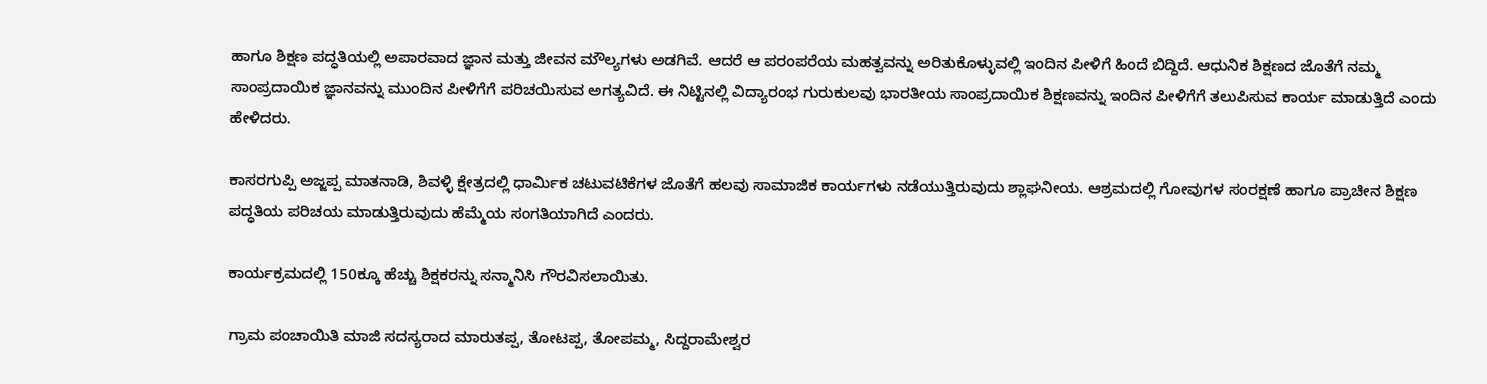ಹಾಗೂ ಶಿಕ್ಷಣ ಪದ್ಧತಿಯಲ್ಲಿ ಅಪಾರವಾದ ಜ್ಞಾನ ಮತ್ತು ಜೀವನ ಮೌಲ್ಯಗಳು ಅಡಗಿವೆ. ಆದರೆ ಆ ಪರಂಪರೆಯ ಮಹತ್ವವನ್ನು ಅರಿತುಕೊಳ್ಳುವಲ್ಲಿ ಇಂದಿನ ಪೀಳಿಗೆ ಹಿಂದೆ ಬಿದ್ದಿದೆ. ಆಧುನಿಕ ಶಿಕ್ಷಣದ ಜೊತೆಗೆ ನಮ್ಮ ಸಾಂಪ್ರದಾಯಿಕ ಜ್ಞಾನವನ್ನು ಮುಂದಿನ ಪೀಳಿಗೆಗೆ ಪರಿಚಯಿಸುವ ಅಗತ್ಯವಿದೆ. ಈ ನಿಟ್ಟಿನಲ್ಲಿ ವಿದ್ಯಾರಂಭ ಗುರುಕುಲವು ಭಾರತೀಯ ಸಾಂಪ್ರದಾಯಿಕ ಶಿಕ್ಷಣವನ್ನು ಇಂದಿನ ಪೀಳಿಗೆಗೆ ತಲುಪಿಸುವ ಕಾರ್ಯ ಮಾಡುತ್ತಿದೆ ಎಂದು ಹೇಳಿದರು.

ಕಾಸರಗುಪ್ಪಿ ಅಜ್ಜಪ್ಪ ಮಾತನಾಡಿ, ಶಿವಳ್ಳಿ ಕ್ಷೇತ್ರದಲ್ಲಿ ಧಾರ್ಮಿಕ ಚಟುವಟಿಕೆಗಳ ಜೊತೆಗೆ ಹಲವು ಸಾಮಾಜಿಕ ಕಾರ್ಯಗಳು ನಡೆಯುತ್ತಿರುವುದು ಶ್ಲಾಘನೀಯ. ಆಶ್ರಮದಲ್ಲಿ ಗೋವುಗಳ ಸಂರಕ್ಷಣೆ ಹಾಗೂ ಪ್ರಾಚೀನ ಶಿಕ್ಷಣ ಪದ್ಧತಿಯ ಪರಿಚಯ ಮಾಡುತ್ತಿರುವುದು ಹೆಮ್ಮೆಯ ಸಂಗತಿಯಾಗಿದೆ ಎಂದರು.

ಕಾರ್ಯಕ್ರಮದಲ್ಲಿ 150ಕ್ಕೂ ಹೆಚ್ಚು ಶಿಕ್ಷಕರನ್ನು ಸನ್ಮಾನಿಸಿ ಗೌರವಿಸಲಾಯಿತು.

ಗ್ರಾಮ ಪಂಚಾಯಿತಿ ಮಾಜಿ ಸದಸ್ಯರಾದ ಮಾರುತಪ್ಪ, ತೋಟಪ್ಪ, ತೋಪಮ್ಮ, ಸಿದ್ದರಾಮೇಶ್ವರ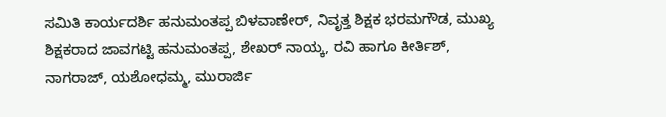ಸಮಿತಿ ಕಾರ್ಯದರ್ಶಿ ಹನುಮಂತಪ್ಪ ಬಿಳವಾಣೇರ್, ನಿವೃತ್ತ ಶಿಕ್ಷಕ ಭರಮಗೌಡ, ಮುಖ್ಯ ಶಿಕ್ಷಕರಾದ ಜಾವಗಟ್ಟಿ ಹನುಮಂತಪ್ಪ, ಶೇಖರ್ ನಾಯ್ಕ, ರವಿ ಹಾಗೂ ಕೀರ್ತಿಶ್, ನಾಗರಾಜ್, ಯಶೋಧಮ್ಮ, ಮುರಾರ್ಜಿ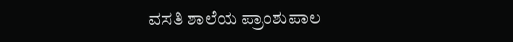ವಸತಿ ಶಾಲೆಯ ಪ್ರಾಂಶುಪಾಲ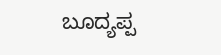ಬೂದ್ಯಪ್ಪ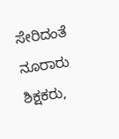ಸೇರಿದಂತೆ ನೂರಾರು ಶಿಕ್ಷಕರು,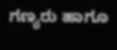ಗಣ್ಯರು ಹಾಗೂ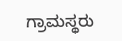ಗ್ರಾಮಸ್ಥರು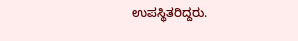ಉಪಸ್ಥಿತರಿದ್ದರು.